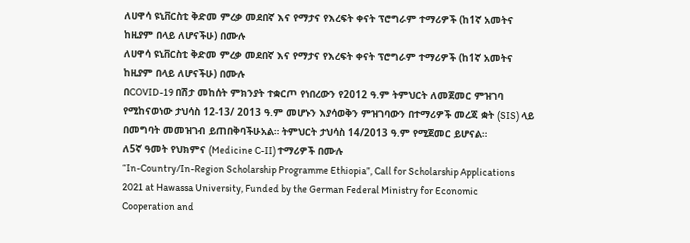ለሀዋሳ ዩኒቨርስቲ ቅድመ ምረቃ መደበኛ እና የማታና የእረፍት ቀናት ፕሮግራም ተማሪዎች (ከ1ኛ አመትና ከዚያም በላይ ለሆናችሁ) በሙሉ
ለሀዋሳ ዩኒቨርስቲ ቅድመ ምረቃ መደበኛ እና የማታና የእረፍት ቀናት ፕሮግራም ተማሪዎች (ከ1ኛ አመትና ከዚያም በላይ ለሆናችሁ) በሙሉ
በCOVID-19 በሽታ መከሰት ምክንያት ተቋርጦ የነበረውን የ2012 ዓ.ም ትምህርት ለመጀመር ምዝገባ የሚከናወነው ታህሳስ 12-13/ 2013 ዓ.ም መሆኑን እያሳወቅን ምዝገባውን በተማሪዎች መረጃ ቋት (SIS) ላይ በመግባት መመዝገብ ይጠበቅባችሁአል። ትምህርት ታህሳስ 14/2013 ዓ.ም የሚጀመር ይሆናል።
ለ5ኛ ዓመት የህክምና (Medicine C-II) ተማሪዎች በሙሉ
“In-Country/In-Region Scholarship Programme Ethiopia”, Call for Scholarship Applications 2021 at Hawassa University, Funded by the German Federal Ministry for Economic Cooperation and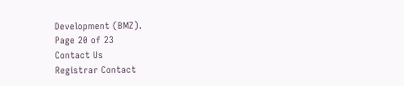Development (BMZ).
Page 20 of 23
Contact Us
Registrar Contact